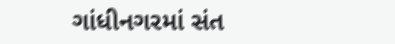ગાંધીનગરમાં સંત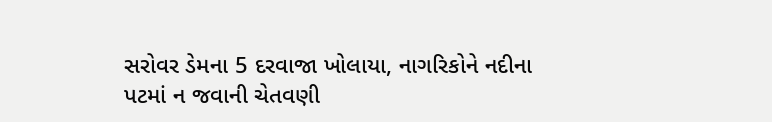સરોવર ડેમના 5 દરવાજા ખોલાયા, નાગરિકોને નદીના પટમાં ન જવાની ચેતવણી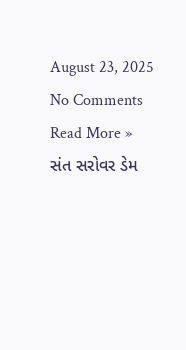August 23, 2025 No Comments Read More »
સંત સરોવર ડેમ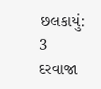છલકાયું: 3 દરવાજા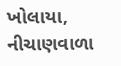ખોલાયા, નીચાણવાળા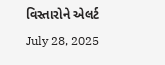વિસ્તારોને એલર્ટ July 28, 2025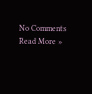No Comments Read More »